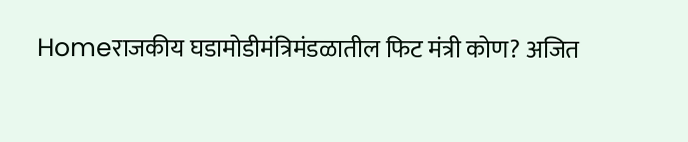Homeराजकीय घडामोडीमंत्रिमंडळातील फिट मंत्री कोण? अजित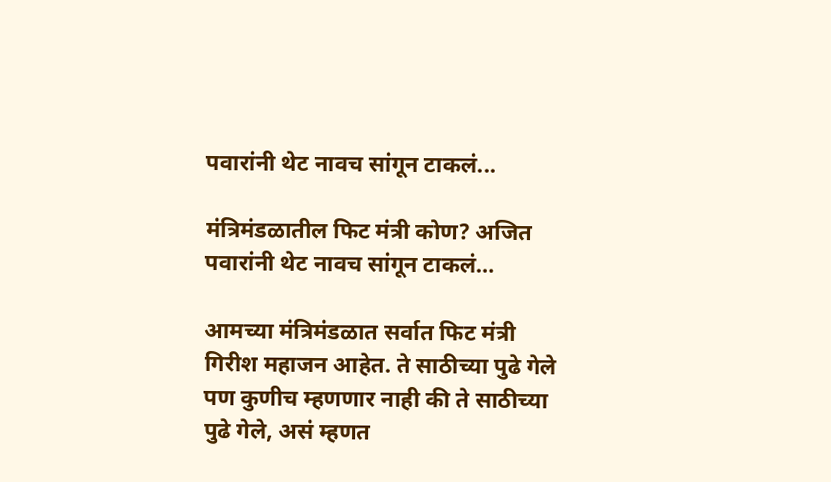पवारांनी थेट नावच सांगून टाकलं...

मंत्रिमंडळातील फिट मंत्री कोण? अजित पवारांनी थेट नावच सांगून टाकलं…

आमच्या मंत्रिमंडळात सर्वात फिट मंत्री गिरीश महाजन आहेत. ते साठीच्या पुढे गेले पण कुणीच म्हणणार नाही की ते साठीच्या पुढे गेले, असं म्हणत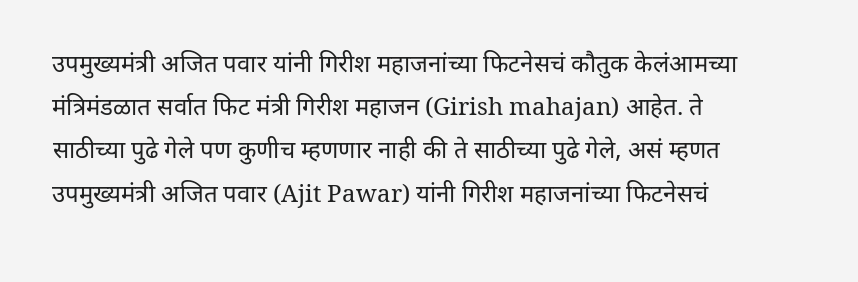उपमुख्यमंत्री अजित पवार यांनी गिरीश महाजनांच्या फिटनेसचं कौतुक केलंआमच्या मंत्रिमंडळात सर्वात फिट मंत्री गिरीश महाजन (Girish mahajan) आहेत. ते साठीच्या पुढे गेले पण कुणीच म्हणणार नाही की ते साठीच्या पुढे गेले, असं म्हणत उपमुख्यमंत्री अजित पवार (Ajit Pawar) यांनी गिरीश महाजनांच्या फिटनेसचं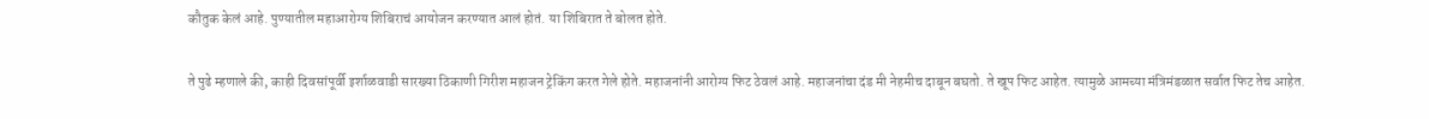कौतुक केलं आहे. पुण्यातील महाआरोग्य शिबिराचं आयोजन करण्यात आलं होतं. या शिबिरात ते बोलत होते.

ते पुढे म्हणाले की, काही दिवसांपूर्वी इर्शाळवाडी सारख्या ठिकाणी गिरीश महाजन ट्रेकिंग करत गेले होते. महाजनांनी आरोग्य फिट ठेवलं आहे. महाजनांचा दंड मी नेहमीच दाबून बघतो. ते खूप फिट आहेत. त्यामुळे आमच्या मंत्रिमंडळात सर्वात फिट तेच आहेत.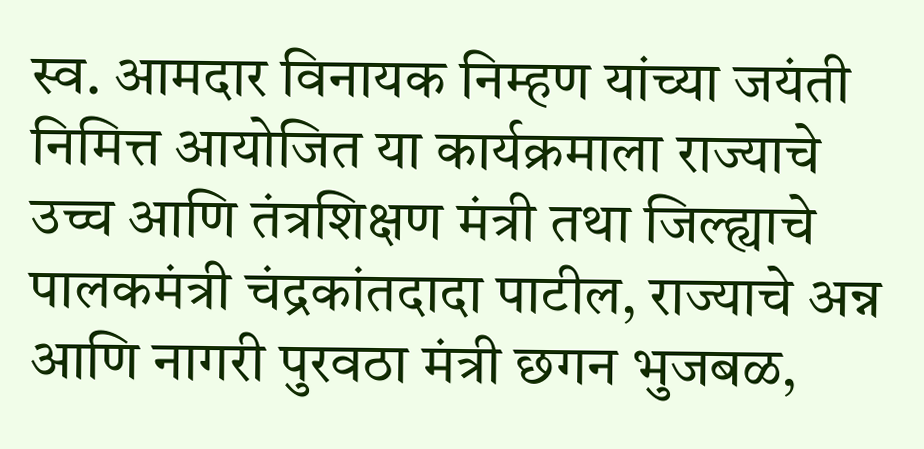स्व. आमदार विनायक निम्हण यांच्या जयंती निमित्त आयोजित या कार्यक्रमाला राज्याचे उच्च आणि तंत्रशिक्षण मंत्री तथा जिल्ह्याचे पालकमंत्री चंद्रकांतदादा पाटील, राज्याचे अन्न आणि नागरी पुरवठा मंत्री छगन भुजबळ,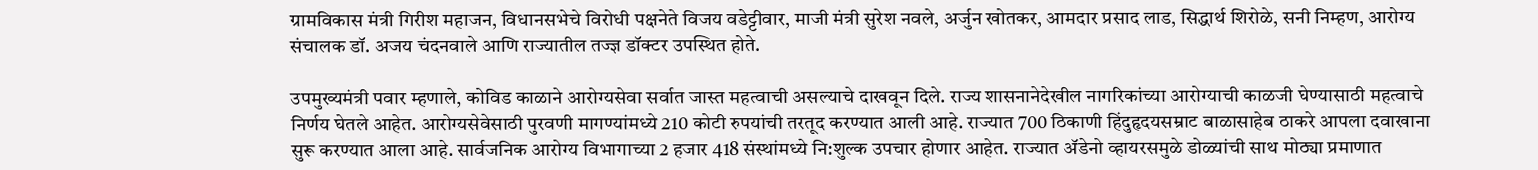ग्रामविकास मंत्री गिरीश महाजन, विधानसभेचे विरोधी पक्षनेते विजय वडेट्टीवार, माजी मंत्री सुरेश नवले, अर्जुन खोतकर, आमदार प्रसाद लाड, सिद्धार्थ शिरोळे, सनी निम्हण, आरोग्य संचालक डॉ. अजय चंदनवाले आणि राज्यातील तज्ज्ञ डॉक्टर उपस्थित होते.

उपमुख्यमंत्री पवार म्हणाले, कोविड काळाने आरोग्यसेवा सर्वात जास्त महत्वाची असल्याचे दाखवून दिले. राज्य शासनानेदेखील नागरिकांच्या आरोग्याची काळजी घेण्यासाठी महत्वाचे निर्णय घेतले आहेत. आरोग्यसेवेसाठी पुरवणी मागण्यांमध्ये 210 कोटी रुपयांची तरतूद करण्यात आली आहे. राज्यात 700 ठिकाणी हिंदुहृदयसम्राट बाळासाहेब ठाकरे आपला दवाखाना सुरू करण्यात आला आहे. सार्वजनिक आरोग्य विभागाच्या 2 हजार 418 संस्थांमध्ये नि:शुल्क उपचार होणार आहेत. राज्यात ॲडेनो व्हायरसमुळे डोळ्यांची साथ मोठ्या प्रमाणात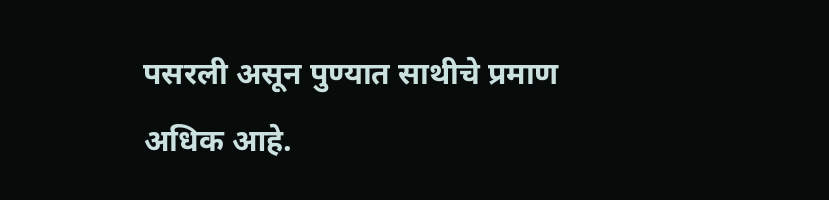पसरली असून पुण्यात साथीचे प्रमाण अधिक आहे.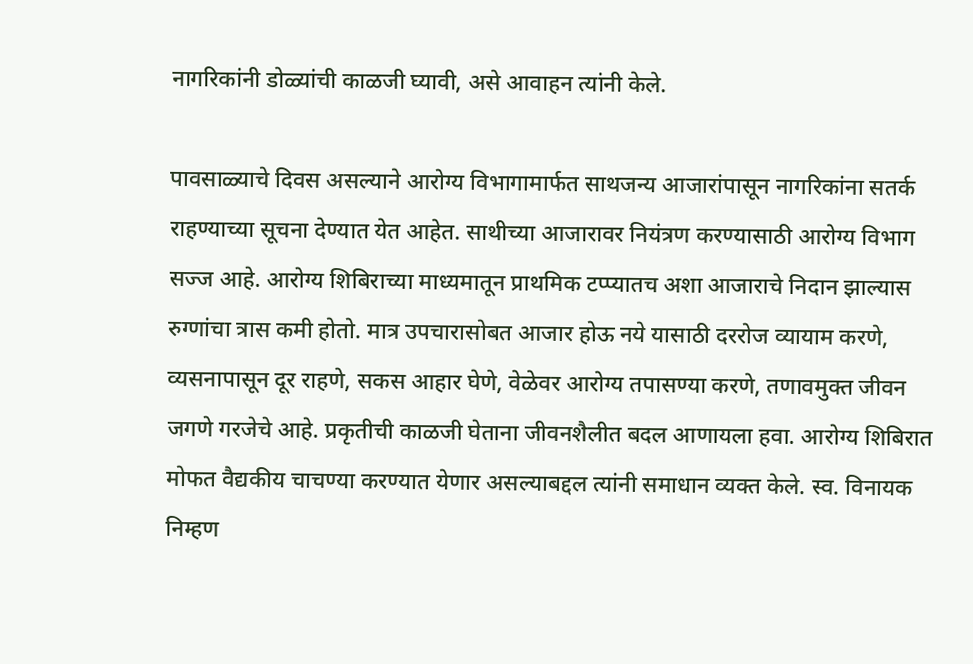नागरिकांनी डोळ्यांची काळजी घ्यावी, असे आवाहन त्यांनी केले.

पावसाळ्याचे दिवस असल्याने आरोग्य विभागामार्फत साथजन्य आजारांपासून नागरिकांना सतर्क राहण्याच्या सूचना देण्यात येत आहेत. साथीच्या आजारावर नियंत्रण करण्यासाठी आरोग्य विभाग सज्ज आहे. आरोग्य शिबिराच्या माध्यमातून प्राथमिक टप्प्यातच अशा आजाराचे निदान झाल्यास रुग्णांचा त्रास कमी होतो. मात्र उपचारासोबत आजार होऊ नये यासाठी दररोज व्यायाम करणे, व्यसनापासून दूर राहणे, सकस आहार घेणे, वेळेवर आरोग्य तपासण्या करणे, तणावमुक्त जीवन जगणे गरजेचे आहे. प्रकृतीची काळजी घेताना जीवनशैलीत बदल आणायला हवा. आरोग्य शिबिरात मोफत वैद्यकीय चाचण्या करण्यात येणार असल्याबद्दल त्यांनी समाधान व्यक्त केले. स्व. विनायक निम्हण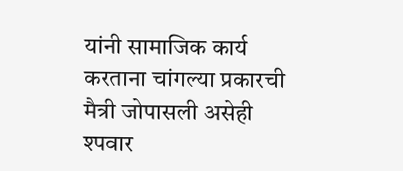यांनी सामाजिक कार्य करताना चांगल्या प्रकारची मैत्री जोपासली असेही श्पवार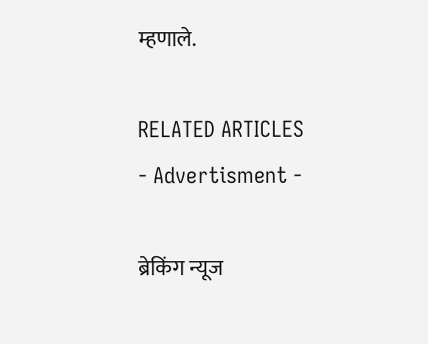म्हणाले.

RELATED ARTICLES
- Advertisment -

ब्रेकिंग न्यूज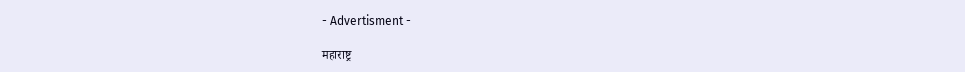- Advertisment -

महाराष्ट्र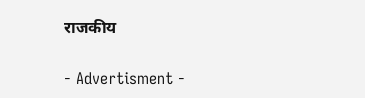राजकीय

- Advertisment -